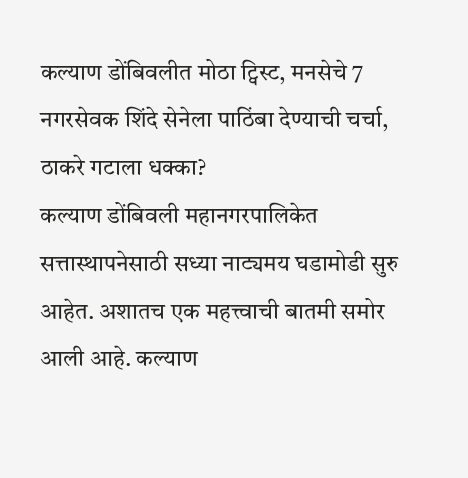कल्याण डोंबिवलीत मोठा ट्विस्ट, मनसेचे 7 नगरसेवक शिंदे सेनेला पाठिंबा देण्याची चर्चा, ठाकरे गटाला धक्का?
कल्याण डोंबिवली महानगरपालिकेत सत्तास्थापनेसाठी सध्या नाट्यमय घडामोडी सुरु आहेत. अशातच एक महत्त्वाची बातमी समोर आली आहे. कल्याण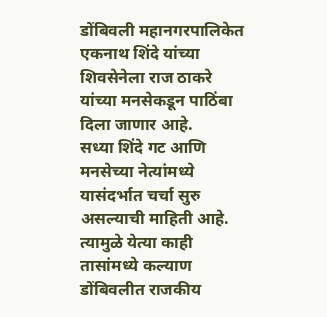डोंबिवली महानगरपालिकेत एकनाथ शिंदे यांच्या शिवसेनेला राज ठाकरे यांच्या मनसेकडून पाठिंबा दिला जाणार आहे.
सध्या शिंदे गट आणि मनसेच्या नेत्यांमध्ये यासंदर्भात चर्चा सुरु असल्याची माहिती आहे. त्यामुळे येत्या काही तासांमध्ये कल्याण डोंबिवलीत राजकीय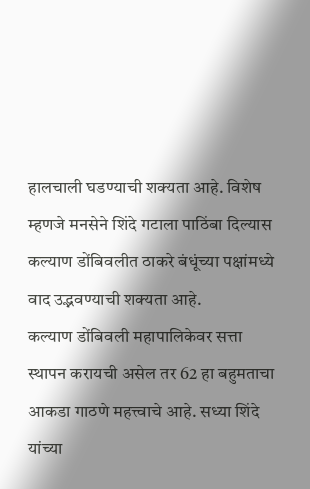हालचाली घडण्याची शक्यता आहे. विशेष म्हणजे मनसेने शिंदे गटाला पाठिंबा दिल्यास कल्याण डोंबिवलीत ठाकरे बंधूंच्या पक्षांमध्ये वाद उद्भवण्याची शक्यता आहे.
कल्याण डोंबिवली महापालिकेवर सत्ता स्थापन करायची असेल तर 62 हा बहुमताचा आकडा गाठणे महत्त्वाचे आहे. सध्या शिंदे यांच्या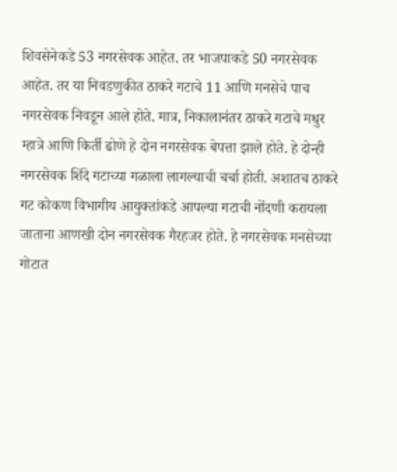शिवसेनेकडे 53 नगरसेवक आहेत. तर भाजपाकडे 50 नगरसेवक आहेत. तर या निवडणुकीत ठाकरे गटाचे 11 आणि मनसेचे पाच नगरसेवक निवडून आले होते. मात्र, निकालानंतर ठाकरे गटाचे मधुर म्हात्रे आणि किर्ती ढोणे हे दोन नगरसेवक बेपत्ता झाले होते. हे दोन्ही नगरसेवक शिंदे गटाच्या गळाला लागल्याची चर्चा होती. अशातच ठाकरे गट कोकण विभागीय आयुक्तांकडे आपल्या गटाची नोंदणी करायला जाताना आणखी दोन नगरसेवक गैरहजर होते. हे नगरसेवक मनसेच्या गोटात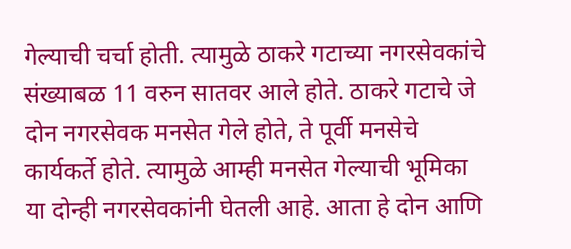गेल्याची चर्चा होती. त्यामुळे ठाकरे गटाच्या नगरसेवकांचे संख्याबळ 11 वरुन सातवर आले होते. ठाकरे गटाचे जे दोन नगरसेवक मनसेत गेले होते, ते पूर्वी मनसेचे कार्यकर्ते होते. त्यामुळे आम्ही मनसेत गेल्याची भूमिका या दोन्ही नगरसेवकांनी घेतली आहे. आता हे दोन आणि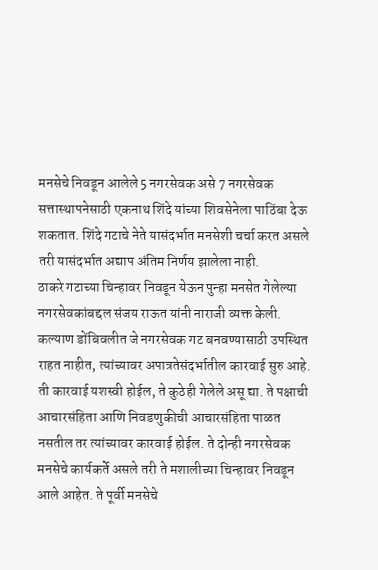मनसेचे निवडून आलेले 5 नगरसेवक असे 7 नगरसेवक सत्तास्थापनेसाठी एकनाथ शिंदे यांच्या शिवसेनेला पाठिंबा देऊ शकतात. शिंदे गटाचे नेते यासंदर्भात मनसेशी चर्चा करत असले तरी यासंदर्भात अद्याप अंतिम निर्णय झालेला नाही.
ठाकरे गटाच्या चिन्हावर निवडून येऊन पुन्हा मनसेत गेलेल्या नगरसेवकांबद्दल संजय राऊत यांनी नाराजी व्यक्त केली. कल्याण डोंबिवलीत जे नगरसेवक गट बनवण्यासाठी उपस्थित राहत नाहीत, त्यांच्यावर अपात्रतेसंदर्भातील कारवाई सुरु आहे. ती कारवाई यशस्वी होईल, ते कुठेही गेलेले असू द्या. ते पक्षाची आचारसंहिता आणि निवडणुकीची आचारसंहिता पाळत नसतील तर त्यांच्यावर कारवाई होईल. ते दोन्ही नगरसेवक मनसेचे कार्यकर्ते असले तरी ते मशालीच्या चिन्हावर निवडून आले आहेत. ते पूर्वी मनसेचे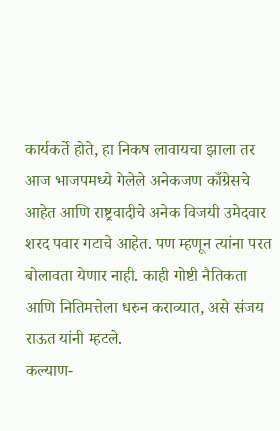कार्यकर्ते होते, हा निकष लावायचा झाला तर आज भाजपमध्ये गेलेले अनेकजण काँग्रेसचे आहेत आणि राष्ट्रवादीचे अनेक विजयी उमेदवार शरद पवार गटाचे आहेत. पण म्हणून त्यांना परत बोलावता येणार नाही. काही गोष्टी नैतिकता आणि नितिमत्तेला धरुन कराव्यात, असे संजय राऊत यांनी म्हटले.
कल्याण-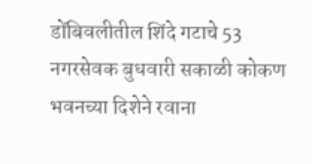डोंबिवलीतील शिंदे गटाचे 53 नगरसेवक बुधवारी सकाळी कोकण भवनच्या दिशेने रवाना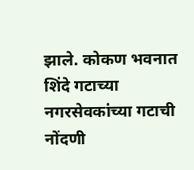झाले. कोकण भवनात शिंदे गटाच्या नगरसेवकांच्या गटाची नोंदणी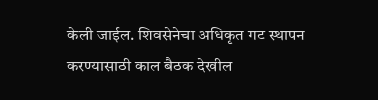केली जाईल. शिवसेनेचा अधिकृत गट स्थापन करण्यासाठी काल बैठक देखील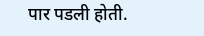पार पडली होती.